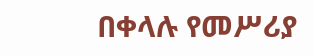በቀላሉ የመሥሪያ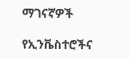ማገናኛዎች

የኢንቬስተሮችና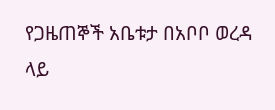የጋዜጠኞች አቤቱታ በአቦቦ ወረዳ ላይ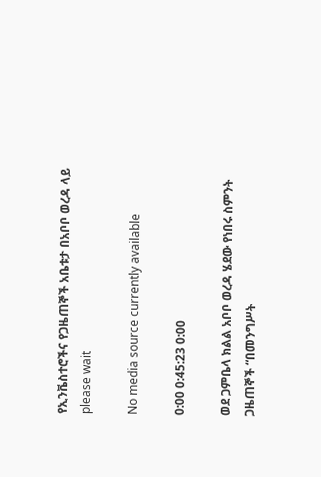የኢንቬስተሮችና የጋዜጠኞች አቤቱታ በአቦቦ ወረዳ ላይ
please wait

No media source currently available

0:00 0:45:23 0:00

ወደ ጋምቤላ ክልል አቦቦ ወረዳ ሄደው የነበሩ ስምንት ጋዜጠኞች “በመንግሥት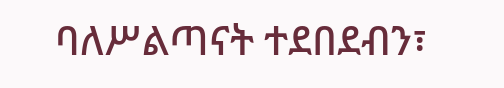ባለሥልጣናት ተደበደብን፣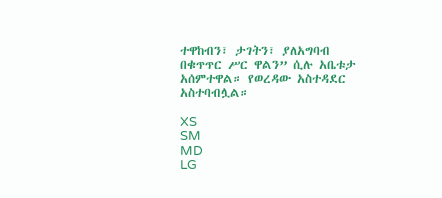ተዋከብን፣ ታገትን፣ ያለአግባብ በቁጥጥር ሥር ዋልን” ሲሉ አቤቱታ አሰምተዋል። የወረዳው አስተዳደር አስተባብሏል።

XS
SM
MD
LG